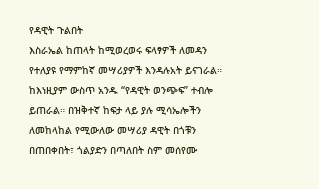የዳዊት ጉልበት
እስራኤል ከጠላት ከሚወረወሩ ፍላፃዎች ለመዳን የተለያዩ የማምከኛ መሣሪያዎች እንዳሉአት ይናገራል። ከእነዚያም ውስጥ አንዱ “የዳዊት ወንጭፍ” ተብሎ ይጠራል። በዝቅተኛ ከፍታ ላይ ያሉ ሚሳኤሎችን ለመከላከል የሚውለው መሣሪያ ዳዊት በጎቹን በጠበቀበት፣ ጎልያድን በጣለበት ስም መሰየሙ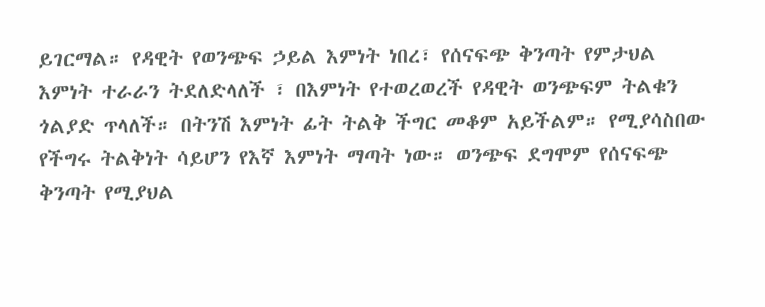ይገርማል። የዳዊት የወንጭፍ ኃይል እምነት ነበረ፣ የሰናፍጭ ቅንጣት የምታህል እምነት ተራራን ትደለድላለች ፣ በእምነት የተወረወረች የዳዊት ወንጭፍም ትልቁን ጎልያድ ጥላለች። በትንሽ እምነት ፊት ትልቅ ችግር መቆም አይችልም። የሚያሳስበው የችግሩ ትልቅነት ሳይሆን የእኛ እምነት ማጣት ነው። ወንጭፍ ደግሞም የሰናፍጭ ቅንጣት የሚያህል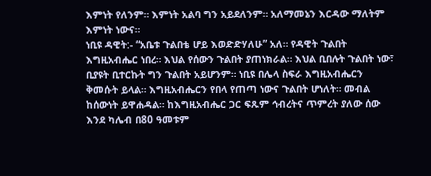እምነት የለንም። እምነት አልባ ግን አይደለንም። አለማመኔን እርዳው ማለትም እምነት ነውና።
ነቢዩ ዳዊት:- “አቤቱ ጉልበቴ ሆይ እወድድሃለሁ” አለ። የዳዊት ጉልበት እግዚአብሔር ነበረ። እህል የሰውን ጉልበት ያጠነክራል። እህል ቢበሉት ጉልበት ነው፣ ቢያዩት ቢተርኩት ግን ጉልበት አይሆንም። ነቢዩ በሌላ ስፍራ እግዚአብሔርን ቅመሱት ይላል። እግዚአብሔርን የበላ የጠጣ ነውና ጉልበት ሆነለት። መብል ከሰውነት ይዋሐዳል። ከእግዚአብሔር ጋር ፍጹም ኅብረትና ጥምረት ያለው ሰው እንደ ካሌብ በ80 ዓመቱም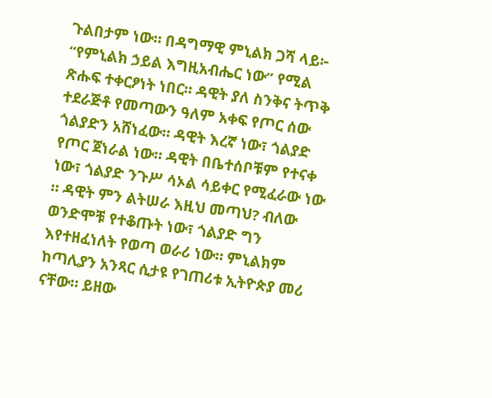ጉልበታም ነው። በዳግማዊ ምኒልክ ጋሻ ላይ፦ “የምኒልክ ኃይል እግዚአብሔር ነው” የሚል ጽሑፍ ተቀርፆነት ነበር። ዳዊት ያለ ስንቅና ትጥቅ ተደራጅቶ የመጣውን ዓለም አቀፍ የጦር ሰው ጎልያድን አሸነፈው። ዳዊት እረኛ ነው፣ ጎልያድ የጦር ጀነራል ነው። ዳዊት በቤተሰቦቹም የተናቀ ነው፣ ጎልያድ ንጉሥ ሳኦል ሳይቀር የሚፈራው ነው ። ዳዊት ምን ልትሠራ እዚህ መጣህ? ብለው ወንድሞቹ የተቆጡት ነው፣ ጎልያድ ግን እየተዘፈነለት የወጣ ወራሪ ነው። ምኒልክም ከጣሊያን አንጻር ሲታዩ የገጠሪቱ ኢትዮጵያ መሪ ናቸው። ይዘው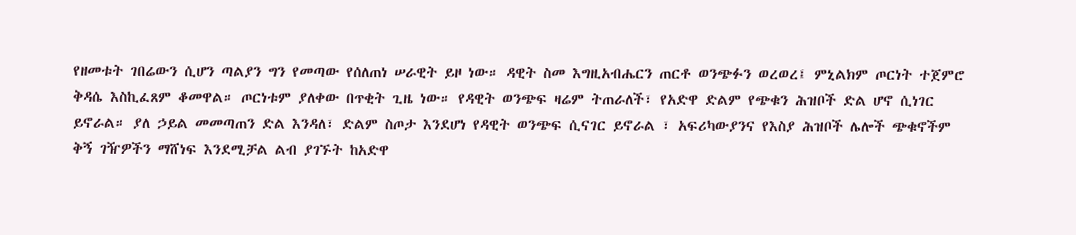የዘመቱት ገበሬውን ሲሆን ጣልያን ግን የመጣው የሰለጠነ ሠራዊት ይዞ ነው። ዳዊት ስመ እግዚአብሔርን ጠርቶ ወንጭፉን ወረወረ፤ ምኒልክም ጦርነት ተጀምሮ ቅዳሴ እስኪፈጸም ቆመዋል። ጦርነቱም ያለቀው በጥቂት ጊዜ ነው። የዳዊት ወንጭፍ ዛሬም ትጠራለች፣ የአድዋ ድልም የጭቁን ሕዝቦች ድል ሆኖ ሲነገር ይኖራል። ያለ ኃይል መመጣጠን ድል እንዳለ፣ ድልም ስጦታ እንደሆነ የዳዊት ወንጭፍ ሲናገር ይኖራል ፣ አፍሪካውያንና የእስያ ሕዝቦች ሌሎች ጭቁኖችም ቅኝ ገዥዎችን ማሸነፍ እንደሚቻል ልብ ያገኙት ከአድዋ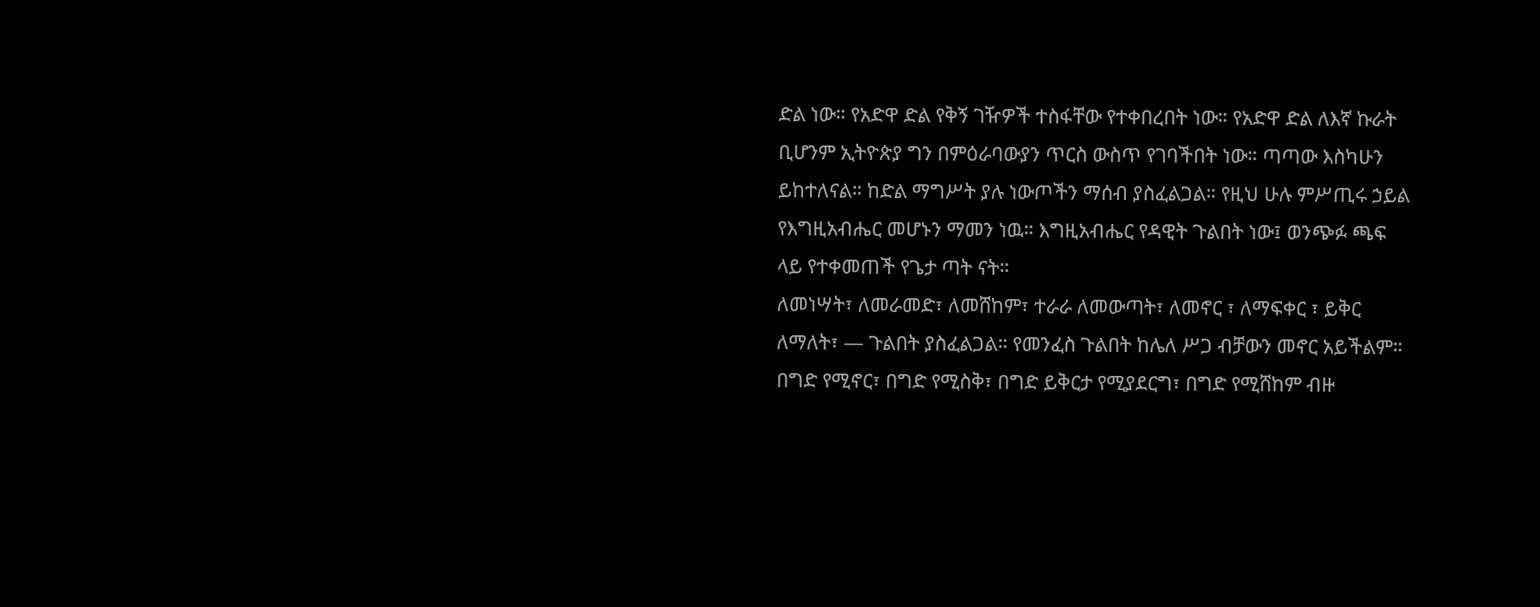ድል ነው። የአድዋ ድል የቅኝ ገዥዎች ተስፋቸው የተቀበረበት ነው። የአድዋ ድል ለእኛ ኩራት ቢሆንም ኢትዮጵያ ግን በምዕራባውያን ጥርስ ውስጥ የገባችበት ነው። ጣጣው እስካሁን ይከተለናል። ከድል ማግሥት ያሉ ነውጦችን ማሰብ ያስፈልጋል። የዚህ ሁሉ ምሥጢሩ ኃይል የእግዚአብሔር መሆኑን ማመን ነዉ። እግዚአብሔር የዳዊት ጉልበት ነው፤ ወንጭፉ ጫፍ ላይ የተቀመጠች የጌታ ጣት ናት።
ለመነሣት፣ ለመራመድ፣ ለመሸከም፣ ተራራ ለመውጣት፣ ለመኖር ፣ ለማፍቀር ፣ ይቅር ለማለት፣ — ጉልበት ያስፈልጋል። የመንፈስ ጉልበት ከሌለ ሥጋ ብቻውን መኖር አይችልም። በግድ የሚኖር፣ በግድ የሚስቅ፣ በግድ ይቅርታ የሚያደርግ፣ በግድ የሚሸከም ብዙ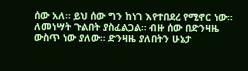ሰው አለ። ይህ ሰው ግን ከነገ እየተበደረ የሚኖር ነው። ለመነሣት ጉልበት ያስፈልጋል። ብዙ ሰው በድንዛዜ ውስጥ ነው ያለው። ድንዛዜ ያለበትን ሁኔታ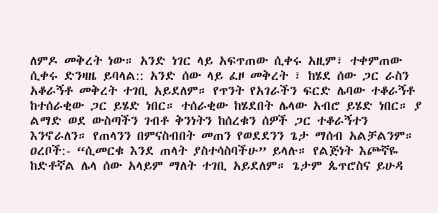ለምዶ መቅረት ነው። አንድ ነገር ላይ አፍጥጠው ሲቀሩ አዚም፣ ተቀምጠው ሲቀሩ ድንዛዜ ይባላል:: አንድ ሰው ላይ ፈዞ መቅረት ፣ ከሄደ ሰው ጋር ራስን አቆራኝቶ መቅረት ተገቢ አይደለም። የጥንት የአገራችን ፍርድ ሌባው ተቆራኝቶ ከተሰራቂው ጋር ይሄድ ነበር። ተሰራቂው ከሄደበት ሌላው አብሮ ይሄድ ነበር። ያ ልማድ ወደ ውስጣችን ገብቶ ቅንነትን ከሰረቁን ሰዎች ጋር ተቆራኝተን እንኖራለን። የጠላንን በምናስብበት መጠን የወደደንን ጌታ ማሰብ አልቻልንም። ዐረቦች:- “ሲመርቁ እንደ ጠላት ያስተሳስባችሁ” ይላሉ። የልጅነት እጮኛዬ ከድቶኛል ሌላ ሰው አላይም ማለት ተገቢ አይደለም። ጌታም ጴጥሮስና ይሁዳ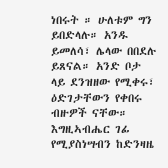ነበሩት ። ሁለቱም ግን ይበድላሉ። አንዱ ይመለሳ፣ ሌላው በበደሉ ይጸናል። አንድ ቦታ ላይ ደንዝዘው የሚቀሩ፣ ዕድገታቸውን የቀበሩ ብዙዎች ናቸው። እግዚኣብሔር ገፊ የሚያስነሣብን ከድንዛዜ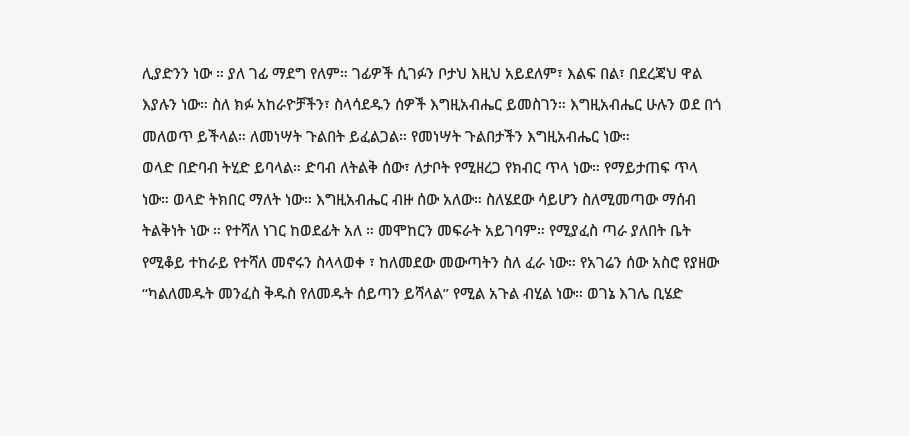ሊያድንን ነው ። ያለ ገፊ ማደግ የለም። ገፊዎች ሲገፉን ቦታህ እዚህ አይደለም፣ እልፍ በል፣ በደረጃህ ዋል እያሉን ነው። ስለ ክፉ አከራዮቻችን፣ ስላሳደዱን ሰዎች እግዚአብሔር ይመስገን። እግዚአብሔር ሁሉን ወደ በጎ መለወጥ ይችላል። ለመነሣት ጉልበት ይፈልጋል። የመነሣት ጉልበታችን እግዚአብሔር ነው።
ወላድ በድባብ ትሂድ ይባላል። ድባብ ለትልቅ ሰው፣ ለታቦት የሚዘረጋ የክብር ጥላ ነው። የማይታጠፍ ጥላ ነው። ወላድ ትክበር ማለት ነው። እግዚአብሔር ብዙ ሰው አለው። ስለሄደው ሳይሆን ስለሚመጣው ማሰብ ትልቅነት ነው ። የተሻለ ነገር ከወደፊት አለ ። መሞከርን መፍራት አይገባም። የሚያፈስ ጣራ ያለበት ቤት የሚቆይ ተከራይ የተሻለ መኖሩን ስላላወቀ ፣ ከለመደው መውጣትን ስለ ፈራ ነው። የአገሬን ሰው አስሮ የያዘው “ካልለመዱት መንፈስ ቅዱስ የለመዱት ሰይጣን ይሻላል” የሚል አጉል ብሂል ነው። ወገኔ እገሌ ቢሄድ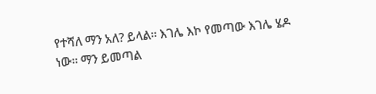የተሻለ ማን አለ? ይላል። እገሌ እኮ የመጣው እገሌ ሄዶ ነው። ማን ይመጣል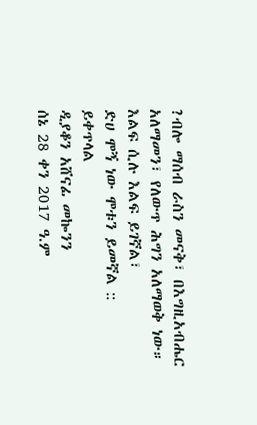?ብሎ ማሰብ ራስን መናቅ፣ በእግዚአብሔር አለማመን፣ የለውጥ ሕግን አለማወቅ ነው።
እልፍ ሲሉ እልፍ ይገኛል፣
ድሀ ሞኝ ነው ሞቱን ይመኛል ::
ይቀጥላል
ዲያቆን አሸናፊ መኰንን
ሰኔ 28 ቀን 2017 ዓ.ም